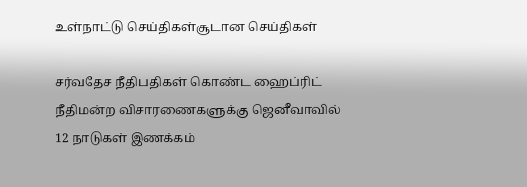உள்நாட்டு செய்திகள்சூடான செய்திகள்

சர்வதேச நீதிபதிகள் கொண்ட ஹைப்ரிட் நீதிமன்ற விசாரணைகளுக்கு ஜெனீவாவில் 12 நாடுகள் இணக்கம்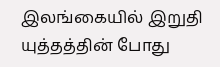இலங்கையில் இறுதி யுத்தத்தின் போது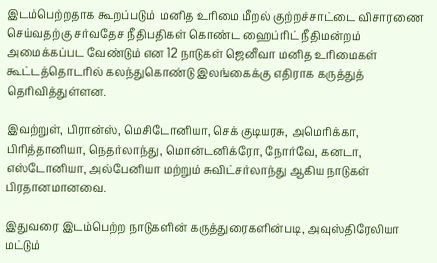இடம்பெற்றதாக கூறப்படும்  மனித உரிமை மீறல் குற்றச்சாட்டை விசாரணை செய்வதற்கு சர்வதேச நீதிபதிகள் கொண்ட ஹைப்ரிட் நீதிமன்றம் அமைக்கப்பட வேண்டும் என 12 நாடுகள் ஜெனீவா மனித உரிமைகள் கூட்டத்தொடரில் கலந்துகொண்டு இலங்கைக்கு எதிராக கருத்துத் தெரிவித்துள்ளன.

இவற்றுள், பிரான்ஸ், மெசிடோனியா, செக் குடியரசு, அமெரிக்கா, பிரித்தானியா, நெதர்லாந்து, மொன்டனிக்ரோ, நோர்வே, கனடா, எஸ்டோனியா, அல்பேனியா மற்றும் சுவிட்சர்லாந்து ஆகிய நாடுகள் பிரதானமானவை.

இதுவரை இடம்பெற்ற நாடுகளின் கருத்துரைகளின்படி, அவுஸ்திரேலியா மட்டும்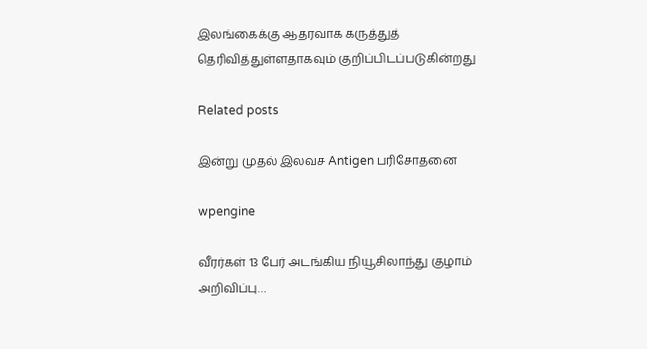இலங்கைக்கு ஆதரவாக கருத்துத் தெரிவித்துள்ளதாகவும் குறிப்பிடப்படுகின்றது

Related posts

இன்று முதல் இலவச Antigen பரிசோதனை

wpengine

வீரர்கள் 13 பேர் அடங்கிய நியூசிலாந்து குழாம் அறிவிப்பு…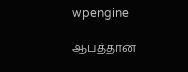wpengine

ஆபத்தான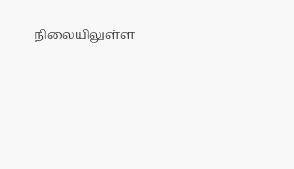நிலையிலுள்ள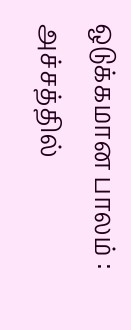ஒடுக்கமான பாலம் : அச்சத்தில்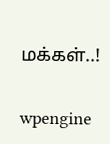மக்கள்..!

wpengine